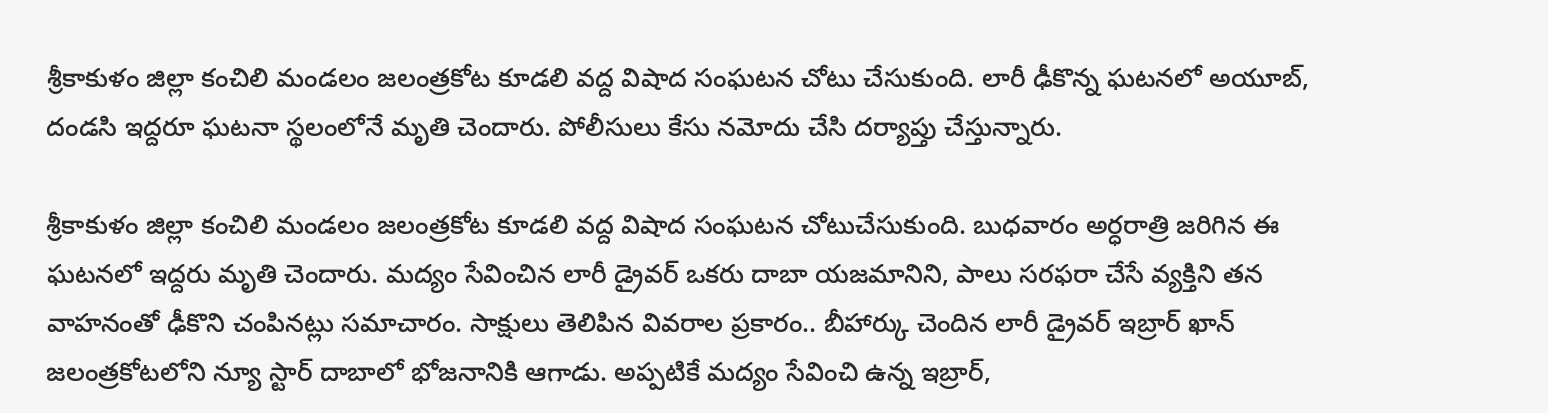శ్రీకాకుళం జిల్లా కంచిలి మండలం జలంత్రకోట కూడలి వద్ద విషాద సంఘటన చోటు చేసుకుంది. లారీ ఢీకొన్న ఘటనలో అయూబ్, దండసి ఇద్దరూ ఘటనా స్థలంలోనే మృతి చెందారు. పోలీసులు కేసు నమోదు చేసి దర్యాప్తు చేస్తున్నారు.

శ్రీకాకుళం జిల్లా కంచిలి మండలం జలంత్రకోట కూడలి వద్ద విషాద సంఘటన చోటుచేసుకుంది. బుధవారం అర్ధరాత్రి జరిగిన ఈ ఘటనలో ఇద్దరు మృతి చెందారు. మద్యం సేవించిన లారీ డ్రైవర్ ఒకరు దాబా యజమానిని, పాలు సరఫరా చేసే వ్యక్తిని తన వాహనంతో ఢీకొని చంపినట్లు సమాచారం. సాక్షులు తెలిపిన వివరాల ప్రకారం.. బీహార్కు చెందిన లారీ డ్రైవర్ ఇబ్రార్ ఖాన్ జలంత్రకోటలోని న్యూ స్టార్ దాబాలో భోజనానికి ఆగాడు. అప్పటికే మద్యం సేవించి ఉన్న ఇబ్రార్,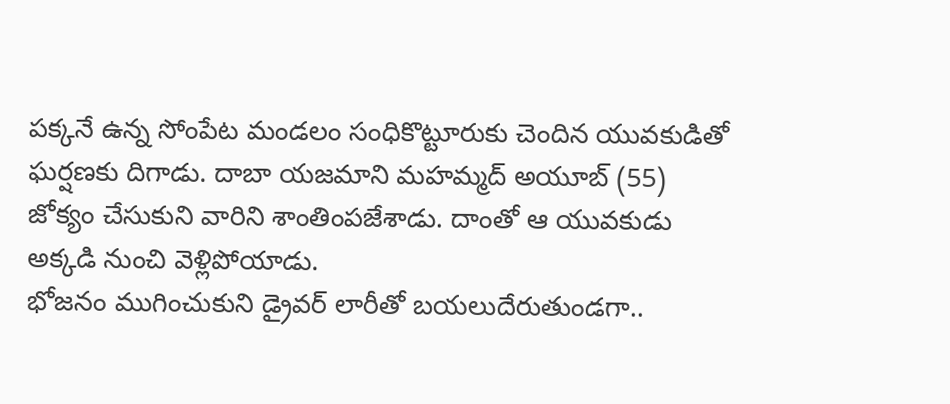పక్కనే ఉన్న సోంపేట మండలం సంధికొట్టూరుకు చెందిన యువకుడితో ఘర్షణకు దిగాడు. దాబా యజమాని మహమ్మద్ అయూబ్ (55) జోక్యం చేసుకుని వారిని శాంతింపజేశాడు. దాంతో ఆ యువకుడు అక్కడి నుంచి వెళ్లిపోయాడు.
భోజనం ముగించుకుని డ్రైవర్ లారీతో బయలుదేరుతుండగా..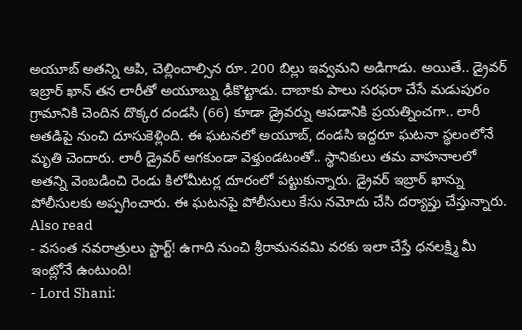అయూబ్ అతన్ని ఆపి, చెల్లించాల్సిన రూ. 200 బిల్లు ఇవ్వమని అడిగాడు. అయితే.. డ్రైవర్ ఇబ్రార్ ఖాన్ తన లారీతో అయూబ్ను ఢీకొట్టాడు. దాబాకు పాలు సరఫరా చేసే మడుపురం గ్రామానికి చెందిన దొక్కర దండసి (66) కూడా డ్రైవర్ను ఆపడానికి ప్రయత్నించగా.. లారీ అతడిపై నుంచి దూసుకెళ్లింది. ఈ ఘటనలో అయూబ్, దండసి ఇద్దరూ ఘటనా స్థలంలోనే మృతి చెందారు. లారీ డ్రైవర్ ఆగకుండా వెళ్తుండటంతో.. స్థానికులు తమ వాహనాలలో అతన్ని వెంబడించి రెండు కిలోమీటర్ల దూరంలో పట్టుకున్నారు. డ్రైవర్ ఇబ్రార్ ఖాన్ను పోలీసులకు అప్పగించారు. ఈ ఘటనపై పోలీసులు కేసు నమోదు చేసి దర్యాప్తు చేస్తున్నారు.
Also read
- వసంత నవరాత్రులు స్టార్ట్! ఉగాది నుంచి శ్రీరామనవమి వరకు ఇలా చేస్తే ధనలక్ష్మి మీ ఇంట్లోనే ఉంటుంది!
- Lord Shani: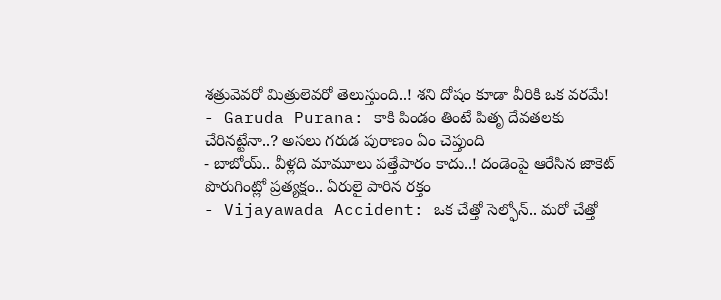శత్రువెవరో మిత్రులెవరో తెలుస్తుంది..! శని దోషం కూడా వీరికి ఒక వరమే!
- Garuda Purana: కాకి పిండం తింటే పితృ దేవతలకు చేరినట్టేనా..? అసలు గరుడ పురాణం ఏం చెప్తుంది
- బాబోయ్.. వీళ్లది మామూలు పత్తేపారం కాదు..! దండెంపై ఆరేసిన జాకెట్ పొరుగింట్లో ప్రత్యక్షం.. ఏరులై పారిన రక్తం
- Vijayawada Accident: ఒక చేత్తో సెల్ఫోన్.. మరో చేత్తో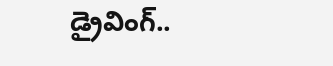డ్రైవింగ్..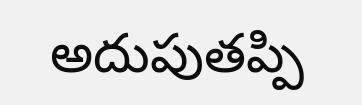అదుపుతప్పి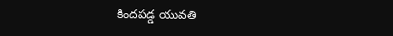కిందపడ్డ యువతి